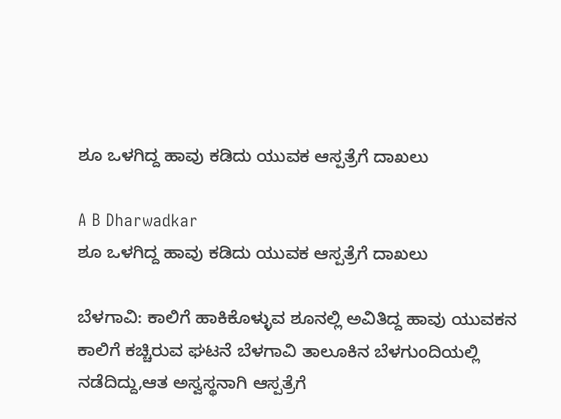ಶೂ ಒಳಗಿದ್ದ ಹಾವು ಕಡಿದು ಯುವಕ ಆಸ್ಪತ್ರೆಗೆ ದಾಖಲು

A B Dharwadkar
ಶೂ ಒಳಗಿದ್ದ ಹಾವು ಕಡಿದು ಯುವಕ ಆಸ್ಪತ್ರೆಗೆ ದಾಖಲು

ಬೆಳಗಾವಿ: ಕಾಲಿಗೆ ಹಾಕಿಕೊಳ್ಳುವ ಶೂನಲ್ಲಿ ಅವಿತಿದ್ದ ಹಾವು ಯುವಕನ ಕಾಲಿಗೆ ಕಚ್ಚಿರುವ ಘಟನೆ ಬೆಳಗಾವಿ ತಾಲೂಕಿನ ಬೆಳಗುಂದಿಯಲ್ಲಿ ನಡೆದಿದ್ದು,ಆತ ಅಸ್ವಸ್ಥನಾಗಿ ಆಸ್ಪತ್ರೆಗೆ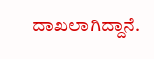ದಾಖಲಾಗಿದ್ದಾನೆ.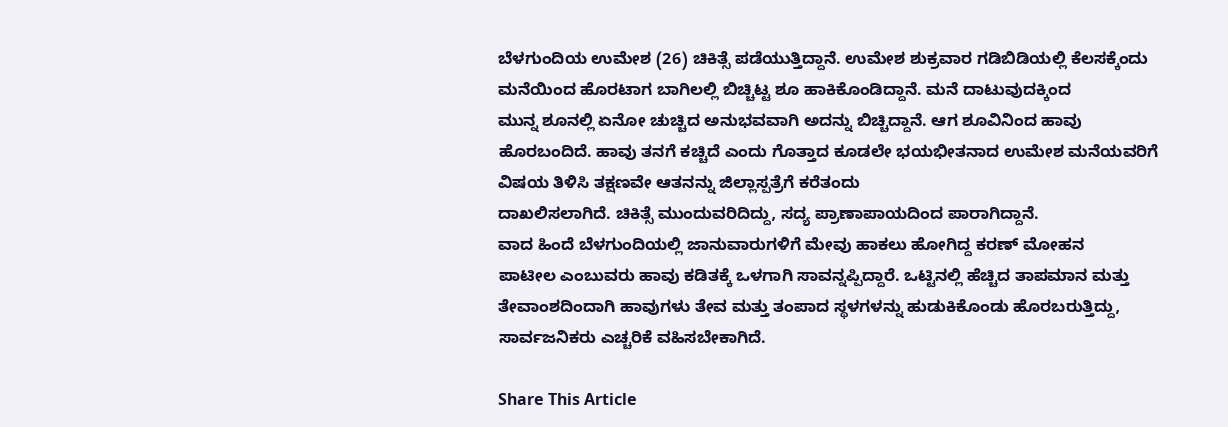ಬೆಳಗುಂದಿಯ ಉಮೇಶ (26) ಚಿಕಿತ್ಸೆ ಪಡೆಯುತ್ತಿದ್ದಾನೆ. ಉಮೇಶ ಶುಕ್ರವಾರ ಗಡಿಬಿಡಿಯಲ್ಲಿ ಕೆಲಸಕ್ಕೆಂದು ಮನೆಯಿಂದ ಹೊರಟಾಗ ಬಾಗಿಲಲ್ಲಿ ಬಿಚ್ಚಿಟ್ಟ ಶೂ ಹಾಕಿಕೊಂಡಿದ್ದಾನೆ. ಮನೆ ದಾಟುವುದಕ್ಕಿಂದ
ಮುನ್ನ ಶೂನಲ್ಲಿ ಏನೋ ಚುಚ್ಚಿದ ಅನುಭವವಾಗಿ ಅದನ್ನು ಬಿಚ್ಚಿದ್ದಾನೆ. ಆಗ ಶೂವಿನಿಂದ ಹಾವು ಹೊರಬಂದಿದೆ. ಹಾವು ತನಗೆ ಕಚ್ಚಿದೆ ಎಂದು ಗೊತ್ತಾದ ಕೂಡಲೇ ಭಯಭೀತನಾದ ಉಮೇಶ ಮನೆಯವರಿಗೆ ವಿಷಯ ತಿಳಿಸಿ ತಕ್ಷಣವೇ ಆತನನ್ನು ಜಿಲ್ಲಾಸ್ಪತ್ರೆಗೆ ಕರೆತಂದು
ದಾಖಲಿಸಲಾಗಿದೆ. ಚಿಕಿತ್ಸೆ ಮುಂದುವರಿದಿದ್ದು, ಸದ್ಯ ಪ್ರಾಣಾಪಾಯದಿಂದ ಪಾರಾಗಿದ್ದಾನೆ.
ವಾದ ಹಿಂದೆ ಬೆಳಗುಂದಿಯಲ್ಲಿ ಜಾನುವಾರುಗಳಿಗೆ ಮೇವು ಹಾಕಲು ಹೋಗಿದ್ದ ಕರಣ್ ಮೋಹನ
ಪಾಟೀಲ ಎಂಬುವರು ಹಾವು ಕಡಿತಕ್ಕೆ ಒಳಗಾಗಿ ಸಾವನ್ನಪ್ಪಿದ್ದಾರೆ. ಒಟ್ಟಿನಲ್ಲಿ ಹೆಚ್ಚಿದ ತಾಪಮಾನ ಮತ್ತು ತೇವಾಂಶದಿಂದಾಗಿ ಹಾವುಗಳು ತೇವ ಮತ್ತು ತಂಪಾದ ಸ್ಥಳಗಳನ್ನು ಹುಡುಕಿಕೊಂಡು ಹೊರಬರುತ್ತಿದ್ದು, ಸಾರ್ವಜನಿಕರು ಎಚ್ಚರಿಕೆ ವಹಿಸಬೇಕಾಗಿದೆ.

Share This Article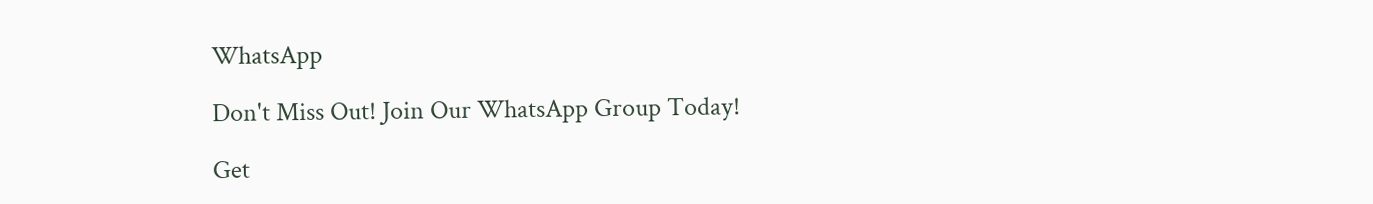WhatsApp

Don't Miss Out! Join Our WhatsApp Group Today!

Get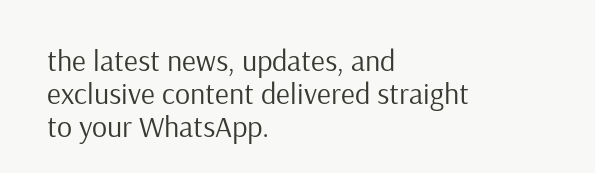the latest news, updates, and exclusive content delivered straight to your WhatsApp.